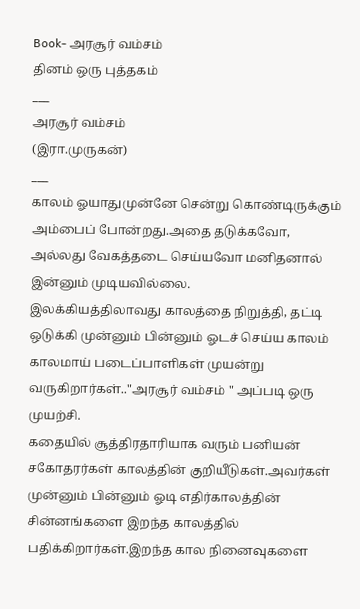Book- அரசூர் வம்சம்
தினம் ஒரு புத்தகம்
___
அரசூர் வம்சம்
(இரா.முருகன்)
___
காலம் ஓயாதுமுன்னே சென்று கொண்டிருக்கும் அம்பைப் போன்றது.அதை தடுக்கவோ, அல்லது வேகத்தடை செய்யவோ மனிதனால் இன்னும் முடியவில்லை.
இலக்கியத்திலாவது காலத்தை நிறுத்தி, தட்டி ஒடுக்கி முன்னும் பின்னும் ஓடச் செய்ய காலம் காலமாய் படைப்பாளிகள் முயன்று வருகிறார்கள்.."அரசூர் வம்சம் " அப்படி ஒரு முயற்சி.
கதையில் சூத்திரதாரியாக வரும் பனியன் சகோதரர்கள் காலத்தின் குறியீடுகள்.அவர்கள் முன்னும் பின்னும் ஓடி எதிர்காலத்தின் சின்னங்களை இறந்த காலத்தில் பதிக்கிறார்கள்.இறந்த கால நினைவுகளை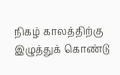நிகழ் காலத்திற்கு இழுத்துக் கொண்டு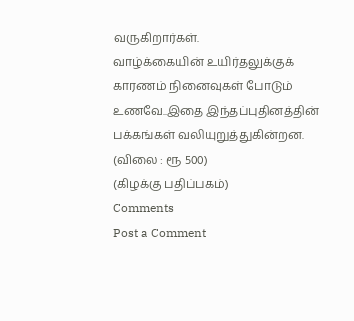வருகிறார்கள்.
வாழ்க்கையின் உயிர்தலுக்குக் காரணம் நினைவுகள் போடும் உணவே..இதை இந்தப்புதினத்தின் பக்கங்கள் வலியுறுத்துகின்றன.
(விலை : ரூ 500)
(கிழக்கு பதிப்பகம்)
Comments
Post a Comment